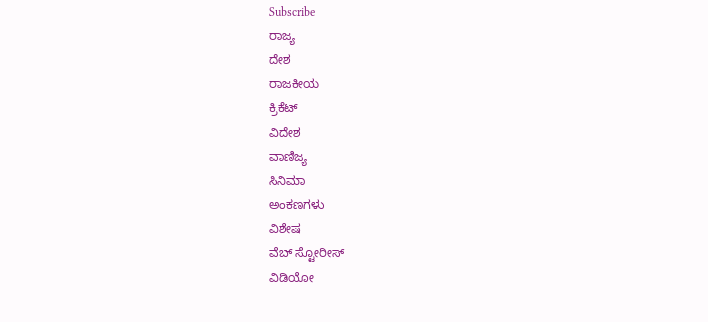Subscribe
ರಾಜ್ಯ
ದೇಶ
ರಾಜಕೀಯ
ಕ್ರಿಕೆಟ್
ವಿದೇಶ
ವಾಣಿಜ್ಯ
ಸಿನಿಮಾ
ಅಂಕಣಗಳು
ವಿಶೇಷ
ವೆಬ್ ಸ್ಟೋರೀಸ್
ವಿಡಿಯೋ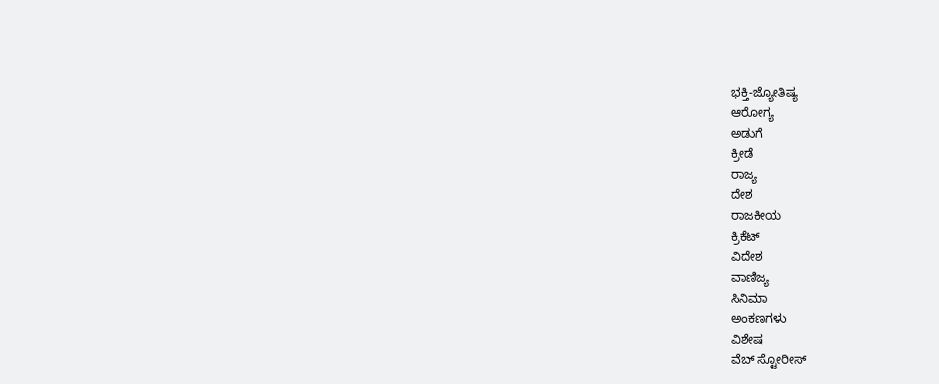ಭಕ್ತಿ-ಜ್ಯೋತಿಷ್ಯ
ಆರೋಗ್ಯ
ಅಡುಗೆ
ಕ್ರೀಡೆ
ರಾಜ್ಯ
ದೇಶ
ರಾಜಕೀಯ
ಕ್ರಿಕೆಟ್
ವಿದೇಶ
ವಾಣಿಜ್ಯ
ಸಿನಿಮಾ
ಅಂಕಣಗಳು
ವಿಶೇಷ
ವೆಬ್ ಸ್ಟೋರೀಸ್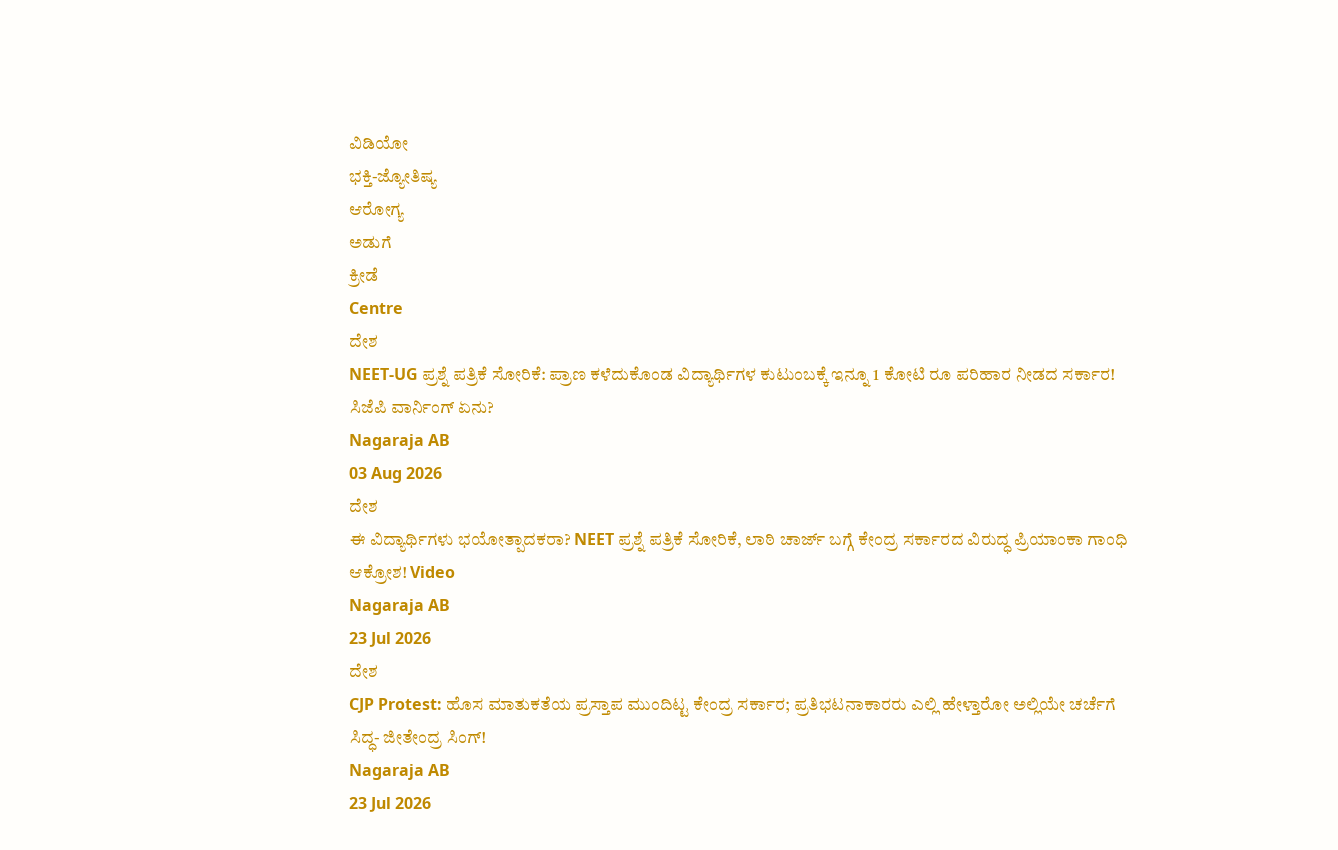ವಿಡಿಯೋ
ಭಕ್ತಿ-ಜ್ಯೋತಿಷ್ಯ
ಆರೋಗ್ಯ
ಅಡುಗೆ
ಕ್ರೀಡೆ
Centre
ದೇಶ
NEET-UG ಪ್ರಶ್ನೆ ಪತ್ರಿಕೆ ಸೋರಿಕೆ: ಪ್ರಾಣ ಕಳೆದುಕೊಂಡ ವಿದ್ಯಾರ್ಥಿಗಳ ಕುಟುಂಬಕ್ಕೆ ಇನ್ನೂ 1 ಕೋಟಿ ರೂ ಪರಿಹಾರ ನೀಡದ ಸರ್ಕಾರ! ಸಿಜೆಪಿ ವಾರ್ನಿಂಗ್ ಏನು?
Nagaraja AB
03 Aug 2026
ದೇಶ
ಈ ವಿದ್ಯಾರ್ಥಿಗಳು ಭಯೋತ್ಪಾದಕರಾ? NEET ಪ್ರಶ್ನೆ ಪತ್ರಿಕೆ ಸೋರಿಕೆ, ಲಾಠಿ ಚಾರ್ಜ್ ಬಗ್ಗೆ ಕೇಂದ್ರ ಸರ್ಕಾರದ ವಿರುದ್ಧ ಪ್ರಿಯಾಂಕಾ ಗಾಂಧಿ ಆಕ್ರೋಶ! Video
Nagaraja AB
23 Jul 2026
ದೇಶ
CJP Protest: ಹೊಸ ಮಾತುಕತೆಯ ಪ್ರಸ್ತಾಪ ಮುಂದಿಟ್ಟ ಕೇಂದ್ರ ಸರ್ಕಾರ; ಪ್ರತಿಭಟನಾಕಾರರು ಎಲ್ಲಿ ಹೇಳ್ತಾರೋ ಅಲ್ಲಿಯೇ ಚರ್ಚೆಗೆ ಸಿದ್ಧ- ಜೀತೇಂದ್ರ ಸಿಂಗ್!
Nagaraja AB
23 Jul 2026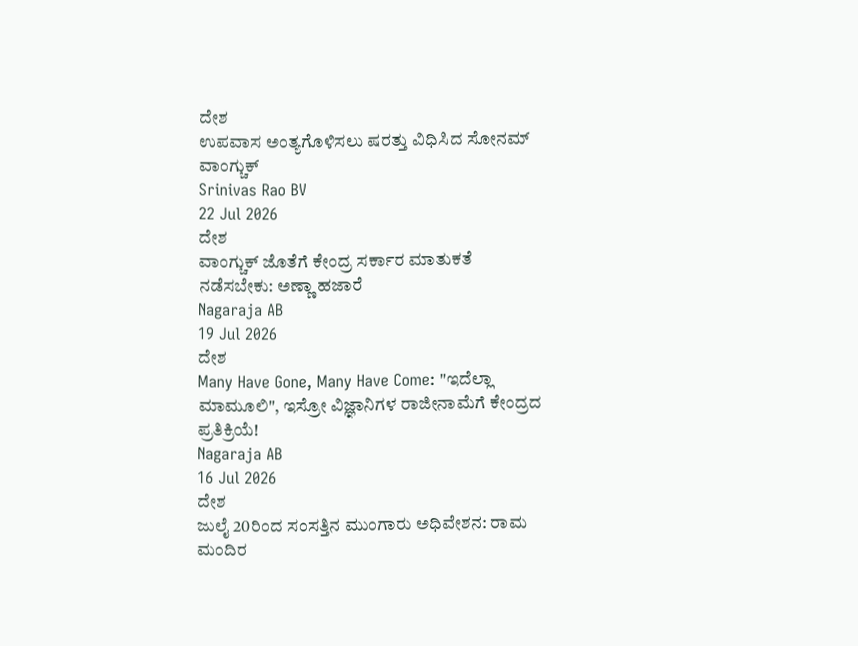ದೇಶ
ಉಪವಾಸ ಅಂತ್ಯಗೊಳಿಸಲು ಷರತ್ತು ವಿಧಿಸಿದ ಸೋನಮ್ ವಾಂಗ್ಚುಕ್
Srinivas Rao BV
22 Jul 2026
ದೇಶ
ವಾಂಗ್ಚುಕ್ ಜೊತೆಗೆ ಕೇಂದ್ರ ಸರ್ಕಾರ ಮಾತುಕತೆ ನಡೆಸಬೇಕು: ಅಣ್ಣಾ ಹಜಾರೆ
Nagaraja AB
19 Jul 2026
ದೇಶ
Many Have Gone, Many Have Come: "ಇದೆಲ್ಲಾ ಮಾಮೂಲಿ", ಇಸ್ರೋ ವಿಜ್ಞಾನಿಗಳ ರಾಜೀನಾಮೆಗೆ ಕೇಂದ್ರದ ಪ್ರತಿಕ್ರಿಯೆ!
Nagaraja AB
16 Jul 2026
ದೇಶ
ಜುಲೈ 20ರಿಂದ ಸಂಸತ್ತಿನ ಮುಂಗಾರು ಅಧಿವೇಶನ: ರಾಮ ಮಂದಿರ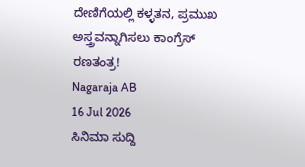ದೇಣಿಗೆಯಲ್ಲಿ ಕಳ್ಳತನ, ಪ್ರಮುಖ ಅಸ್ತ್ರವನ್ನಾಗಿಸಲು ಕಾಂಗ್ರೆಸ್ ರಣತಂತ್ರ!
Nagaraja AB
16 Jul 2026
ಸಿನಿಮಾ ಸುದ್ದಿ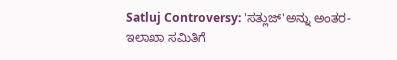Satluj Controversy: 'ಸತ್ಲುಜ್'ಅನ್ನು ಅಂತರ-ಇಲಾಖಾ ಸಮಿತಿಗೆ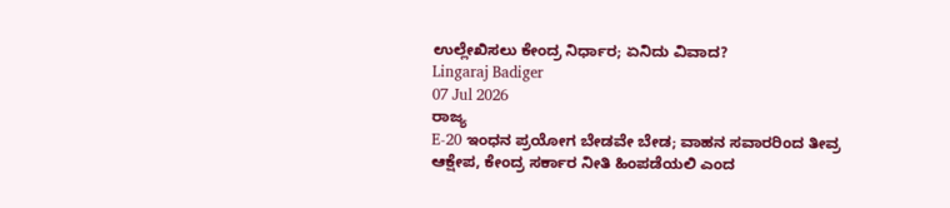ಉಲ್ಲೇಖಿಸಲು ಕೇಂದ್ರ ನಿರ್ಧಾರ; ಏನಿದು ವಿವಾದ?
Lingaraj Badiger
07 Jul 2026
ರಾಜ್ಯ
E-20 ಇಂಧನ ಪ್ರಯೋಗ ಬೇಡವೇ ಬೇಡ; ವಾಹನ ಸವಾರರಿಂದ ತೀವ್ರ ಆಕ್ಷೇಪ, ಕೇಂದ್ರ ಸರ್ಕಾರ ನೀತಿ ಹಿಂಪಡೆಯಲಿ ಎಂದ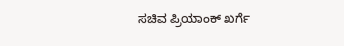ಸಚಿವ ಪ್ರಿಯಾಂಕ್ ಖರ್ಗೆ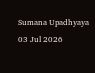Sumana Upadhyaya
03 Jul 2026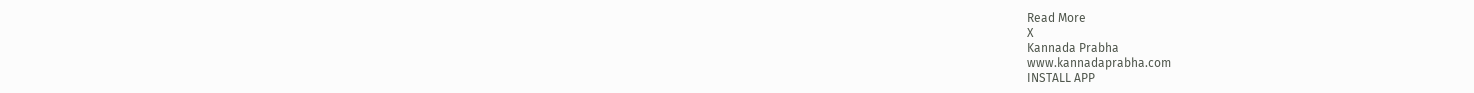Read More
X
Kannada Prabha
www.kannadaprabha.com
INSTALL APP